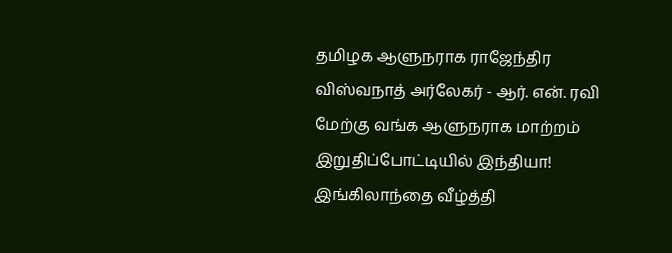தமிழக ஆளுநராக ராஜேந்திர விஸ்வநாத் அர்லேகர் - ஆர். என். ரவி மேற்கு வங்க ஆளுநராக மாற்றம் இறுதிப்போட்டியில் இந்தியா! இங்கிலாந்தை வீழ்த்தி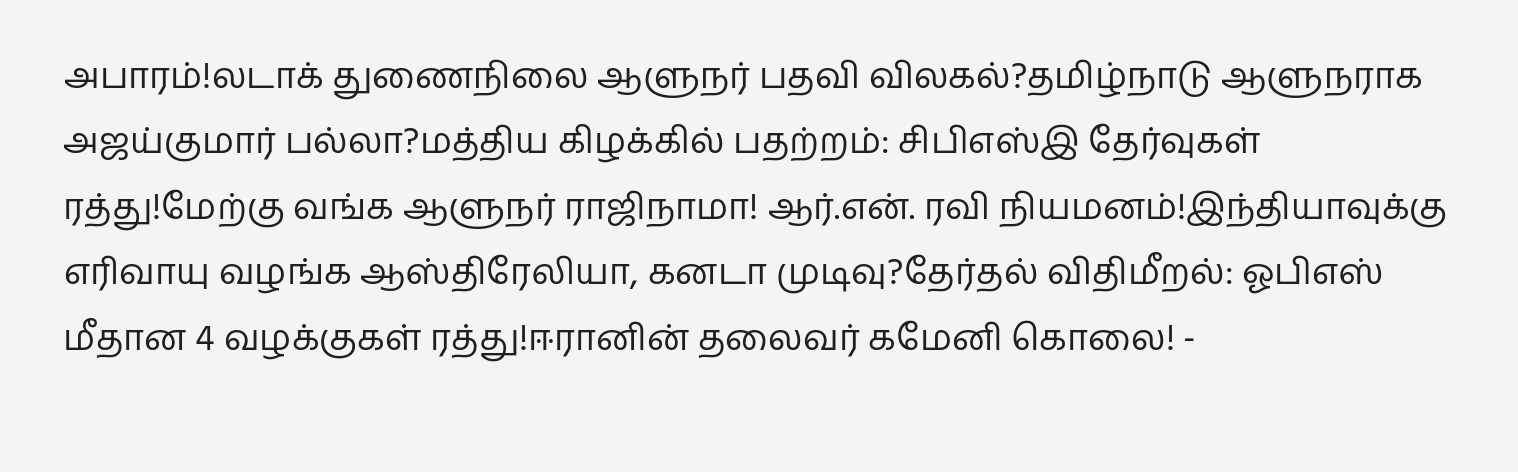அபாரம்!லடாக் துணைநிலை ஆளுநர் பதவி விலகல்?தமிழ்நாடு ஆளுநராக அஜய்குமார் பல்லா?மத்திய கிழக்கில் பதற்றம்: சிபிஎஸ்இ தேர்வுகள் ரத்து!மேற்கு வங்க ஆளுநர் ராஜிநாமா! ஆர்.என். ரவி நியமனம்!இந்தியாவுக்கு எரிவாயு வழங்க ஆஸ்திரேலியா, கனடா முடிவு?தேர்தல் விதிமீறல்: ஓபிஎஸ் மீதான 4 வழக்குகள் ரத்து!ஈரானின் தலைவர் கமேனி கொலை! -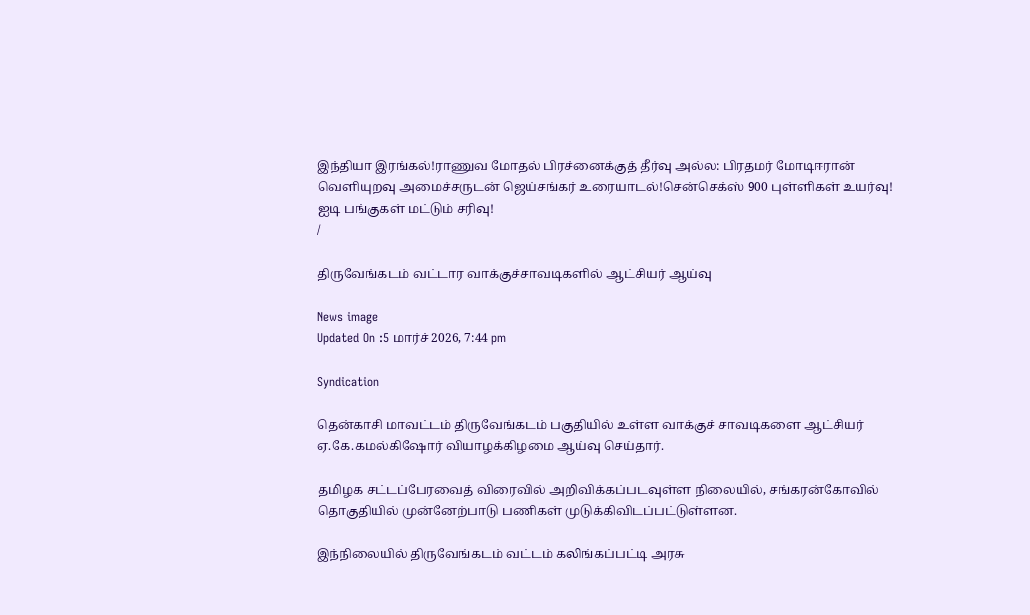இந்தியா இரங்கல்!ராணுவ மோதல் பிரச்னைக்குத் தீர்வு அல்ல: பிரதமர் மோடிஈரான் வெளியுறவு அமைச்சருடன் ஜெய்சங்கர் உரையாடல்!சென்செக்ஸ் 900 புள்ளிகள் உயர்வு! ஐடி பங்குகள் மட்டும் சரிவு!
/

திருவேங்கடம் வட்டார வாக்குச்சாவடிகளில் ஆட்சியர் ஆய்வு

News image
Updated On :5 மார்ச் 2026, 7:44 pm

Syndication

தென்காசி மாவட்டம் திருவேங்கடம் பகுதியில் உள்ள வாக்குச் சாவடிகளை ஆட்சியர் ஏ.கே.கமல்கிஷோர் வியாழக்கிழமை ஆய்வு செய்தார்.

தமிழக சட்டப்பேரவைத் விரைவில் அறிவிக்கப்படவுள்ள நிலையில், சங்கரன்கோவில் தொகுதியில் முன்னேற்பாடு பணிகள் முடுக்கிவிடப்பட்டுள்ளன.

இந்நிலையில் திருவேங்கடம் வட்டம் கலிங்கப்பட்டி அரசு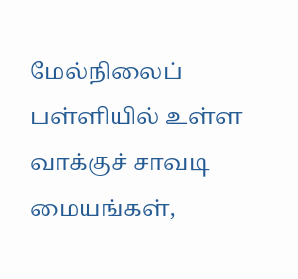மேல்நிலைப் பள்ளியில் உள்ள வாக்குச் சாவடி மையங்கள்,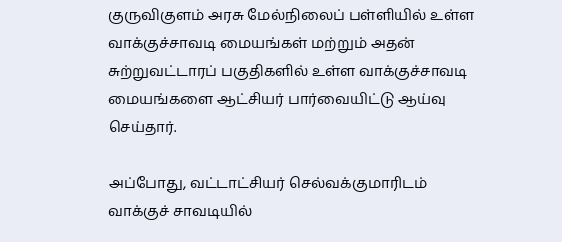குருவிகுளம் அரசு மேல்நிலைப் பள்ளியில் உள்ள வாக்குச்சாவடி மையங்கள் மற்றும் அதன் சுற்றுவட்டாரப் பகுதிகளில் உள்ள வாக்குச்சாவடி மையங்களை ஆட்சியர் பார்வையிட்டு ஆய்வு செய்தார்.

அப்போது, வட்டாட்சியர் செல்வக்குமாரிடம் வாக்குச் சாவடியில்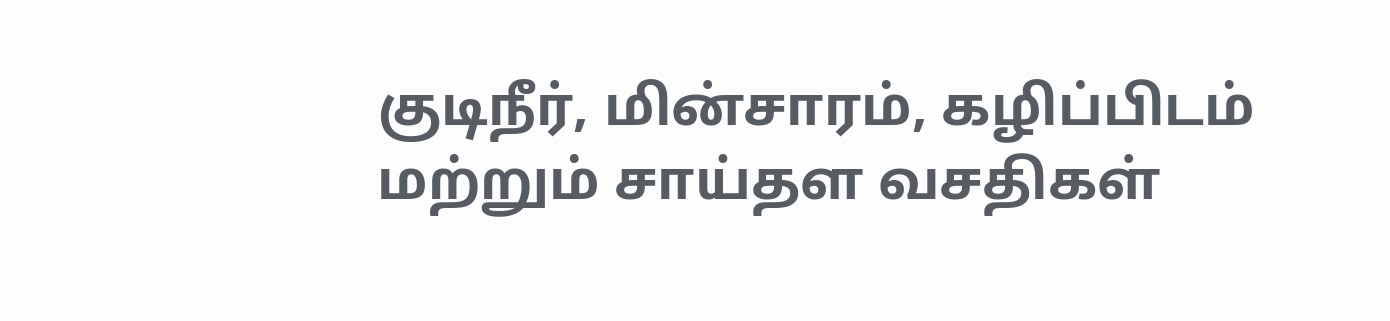குடிநீர், மின்சாரம், கழிப்பிடம் மற்றும் சாய்தள வசதிகள்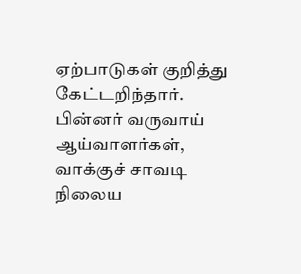ஏற்பாடுகள் குறித்து கேட்டறிந்தார். பின்னர் வருவாய் ஆய்வாளர்கள், வாக்குச் சாவடி நிலைய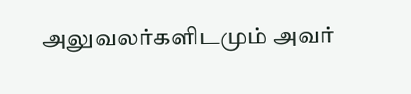அலுவலர்களிடமும் அவர்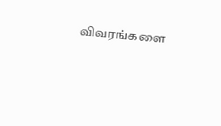விவரங்களை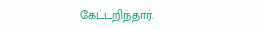கேட்டறிந்தார்.